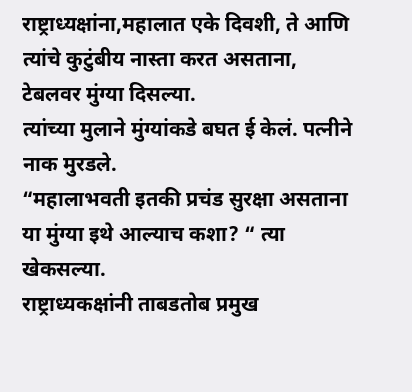राष्ट्राध्यक्षांना,महालात एके दिवशी, ते आणि त्यांचे कुटुंबीय नास्ता करत असताना, टेबलवर मुंग्या दिसल्या.
त्यांच्या मुलाने मुंग्यांकडे बघत ई केलं. पत्नीने नाक मुरडले.
“महालाभवती इतकी प्रचंड सुरक्षा असताना या मुंग्या इथे आल्याच कशा? “ त्या खेकसल्या.
राष्ट्राध्यकक्षांनी ताबडतोब प्रमुख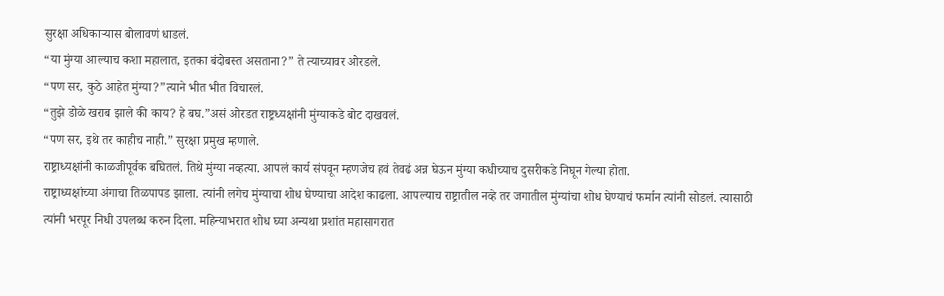सुरक्षा अधिकाऱ्यास बोलावणं धाडलं.
“या मुंग्या आल्याच कशा महालात, इतका बंदोबस्त असताना?” ते त्याच्यावर ओरडले.
“पण सर, कुठे आहेत मुंग्या?”त्याने भीत भीत विचारलं.
“तुझे डोळे खराब झाले की काय? हे बघ.”असं ओरडत राष्ट्रध्यक्षांनी मुंग्याकडे बोट दाखवलं.
“पण सर, इथे तर काहीच नाही.” सुरक्षा प्रमुख म्हणाले.
राष्ट्राध्यक्षांनी काळजीपूर्वक बघितलं. तिथे मुंग्या नव्हत्या. आपलं कार्य संपवून म्हणजेच हवं तेवढं अन्न घेऊन मुंग्या कधीच्याच दुसरीकडे निघून गेल्या होता.
राष्ट्राध्यक्षांच्या अंगाचा तिळपापड झाला. त्यांनी लगेच मुंग्याचा शोध घेण्याचा आदेश काढला. आपल्याच राष्ट्रातील नव्हे तर जगातील मुंग्यांचा शोध घेण्याचं फर्मान त्यांनी सोडलं. त्यासाठी त्यांनी भरपूर निधी उपलब्ध करुन दिला. महिन्याभरात शोध घ्या अन्यथा प्रशांत महासागरात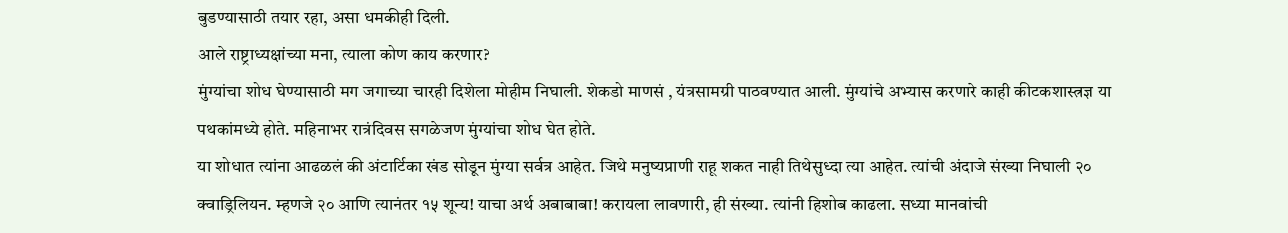बुडण्यासाठी तयार रहा, असा धमकीही दिली.
आले राष्ट्राध्यक्षांच्या मना, त्याला कोण काय करणार?
मुंग्यांचा शोध घेण्यासाठी मग जगाच्या चारही दिशेला मोहीम निघाली. शेकडो माणसं , यंत्रसामग्री पाठवण्यात आली. मुंग्यांचे अभ्यास करणारे काही कीटकशास्त्रज्ञ या पथकांमध्ये होते. महिनाभर रात्रंदिवस सगळेजण मुंग्यांचा शोध घेत होते.
या शोधात त्यांना आढळलं की अंटार्टिका खंड सोडून मुंग्या सर्वत्र आहेत. जिथे मनुष्यप्राणी राहू शकत नाही तिथेसुध्दा त्या आहेत. त्यांची अंदाजे संख्या निघाली २० क्वाड्रिलियन. म्हणजे २० आणि त्यानंतर १५ शून्य! याचा अर्थ अबाबाबा! करायला लावणारी, ही संख्या. त्यांनी हिशोब काढला. सध्या मानवांची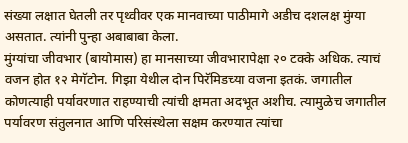संख्या लक्षात घेतली तर पृथ्वीवर एक मानवाच्या पाठीमागे अडीच दशलक्ष मुंग्या असतात. त्यांनी पुन्हा अबाबाबा केला.
मुंग्यांचा जीवभार (बायोमास) हा मानसाच्या जीवभारापेक्षा २० टक्के अधिक. त्याचं वजन होत १२ मेगॅटोन. गिझा येथील दोन पिरॅमिडच्या वजना इतकं. जगातील कोणत्याही पर्यावरणात राहण्याची त्यांची क्षमता अदभूत अशीच. त्यामुळेच जगातील पर्यावरण संतुलनात आणि परिसंस्थेला सक्षम करण्यात त्यांचा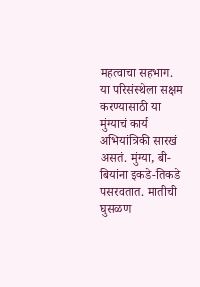महत्वाचा सहभाग.
या परिसंस्थेला सक्षम करण्यासाठी या मुंग्याचं कार्य अभियांत्रिकी सारखं असतं. मुंग्या, बी-बियांना इकडे-तिकडे पसरवतात. मातीची घुसळण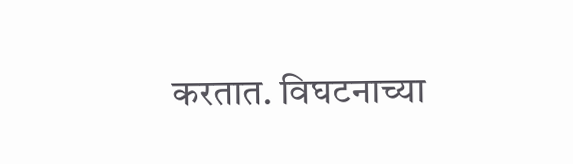करतात. विघटनाच्या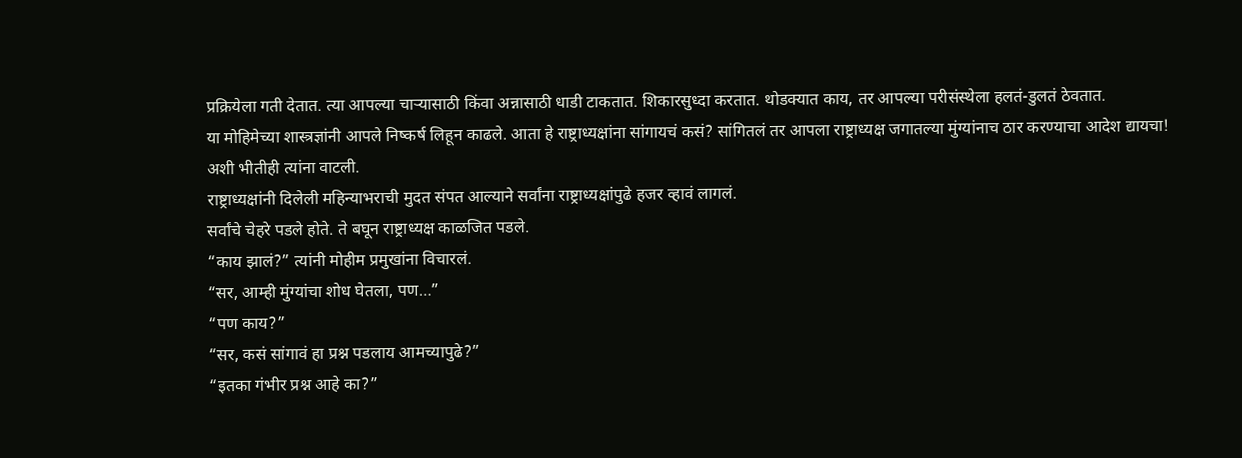प्रक्रियेला गती देतात. त्या आपल्या चाऱ्यासाठी किंवा अन्नासाठी धाडी टाकतात. शिकारसुध्दा करतात. थोडक्यात काय, तर आपल्या परीसंस्थेला हलतं-डुलतं ठेवतात.
या मोहिमेच्या शास्त्रज्ञांनी आपले निष्कर्ष लिहून काढले. आता हे राष्ट्राध्यक्षांना सांगायचं कसं? सांगितलं तर आपला राष्ट्राध्यक्ष जगातल्या मुंग्यांनाच ठार करण्याचा आदेश द्यायचा! अशी भीतीही त्यांना वाटली.
राष्ट्राध्यक्षांनी दिलेली महिन्याभराची मुदत संपत आल्याने सर्वांना राष्ट्राध्यक्षांपुढे हजर व्हावं लागलं.
सर्वांचे चेहरे पडले होते. ते बघून राष्ट्राध्यक्ष काळजित पडले.
“काय झालं?” त्यांनी मोहीम प्रमुखांना विचारलं.
“सर, आम्ही मुंग्यांचा शोध घेतला, पण…”
“पण काय?”
“सर, कसं सांगावं हा प्रश्न पडलाय आमच्यापुढे?”
“इतका गंभीर प्रश्न आहे का?”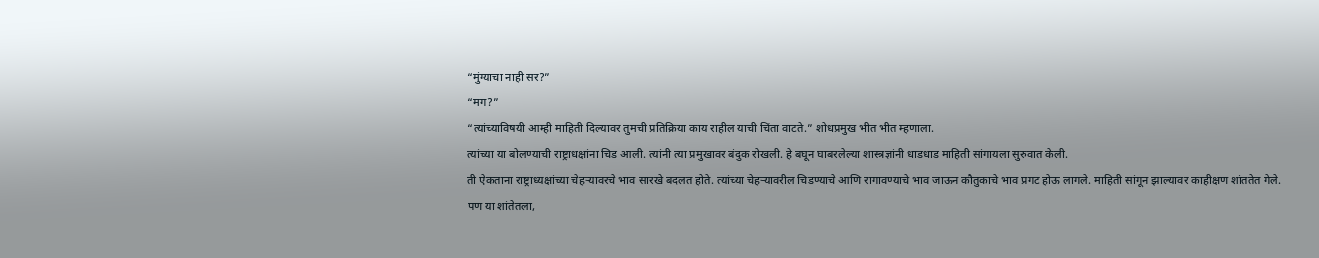“मुंग्याचा नाही सर?”
“मग?”
“त्यांच्याविषयी आम्ही माहिती दिल्यावर तुमची प्रतिक्रिया काय राहील याची चिंता वाटते.” शोधप्रमुख भीत भीत म्हणाला.
त्यांच्या या बोलण्याची राष्ट्राधक्षांना चिड आली. त्यांनी त्या प्रमुखावर बंदुक रोखली. हे बघून घाबरलेल्या शास्त्रज्ञांनी धाडधाड माहिती सांगायला सुरुवात केली.
ती ऐकताना राष्ट्राध्यक्षांच्या चेहऱ्यावरचे भाव सारखे बदलत होते. त्यांच्या चेहऱ्यावरील चिडण्याचे आणि रागावण्याचे भाव जाऊन कौतुकाचे भाव प्रगट होऊ लागले. माहिती सांगून झाल्यावर काहीक्षण शांततेत गेले.
पण या शांतेतला,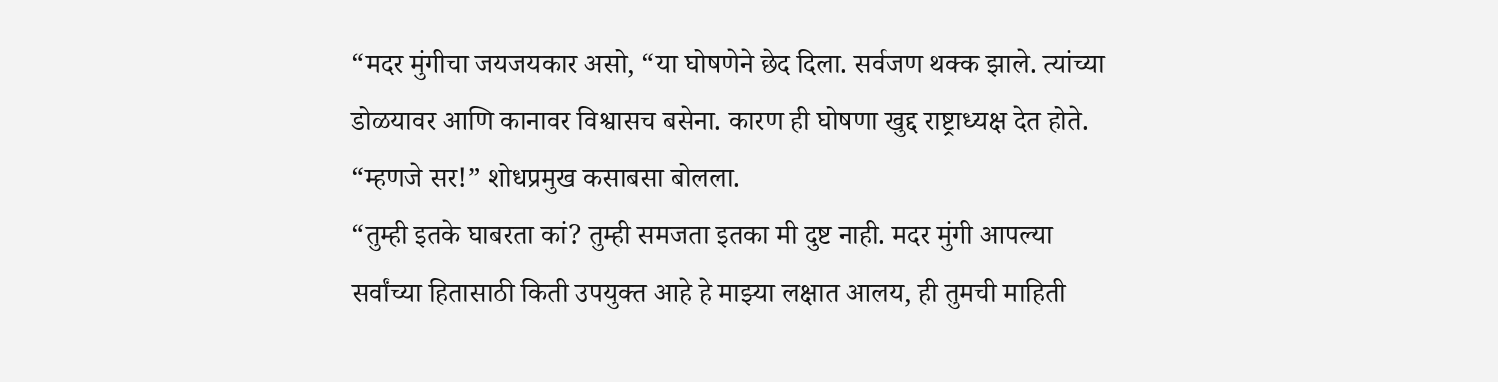“मदर मुंगीचा जयजयकार असो, “या घोषणेने छेद दिला. सर्वजण थक्क झाले. त्यांच्या डोळयावर आणि कानावर विश्वासच बसेना. कारण ही घोषणा खुद्द राष्ट्राध्यक्ष देत होते.
“म्हणजे सर!” शोधप्रमुख कसाबसा बोलला.
“तुम्ही इतके घाबरता कां? तुम्ही समजता इतका मी दुष्ट नाही. मदर मुंगी आपल्या सर्वांच्या हितासाठी किती उपयुक्त आहे हे माझ्या लक्षात आलय, ही तुमची माहिती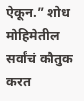ऐकून.” शोध मोहिमेतील सर्वांचं कौतुक करत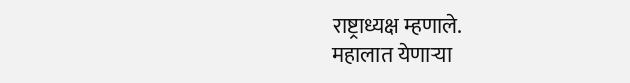राष्ट्राध्यक्ष म्हणाले.
महालात येणाऱ्या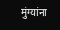मुंग्यांना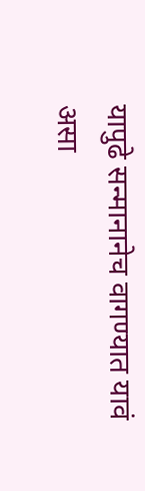यापुढे सन्मानानेच वागण्यात यावं असा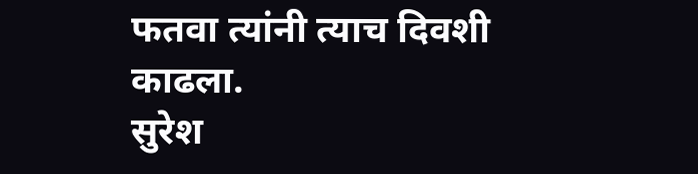फतवा त्यांनी त्याच दिवशी काढला.
सुरेश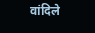वांदिले